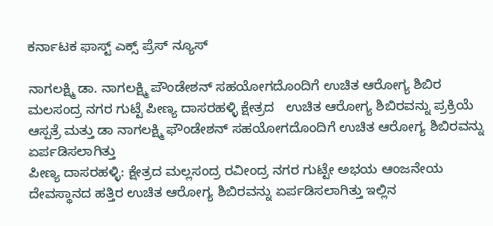ಕರ್ನಾಟಕ ಫಾಸ್ಟ್ ಎಕ್ಸ್ ಪ್ರೆಸ್ ನ್ಯೂಸ್

ನಾಗಲಕ್ಷ್ಮಿ ಡಾ. ನಾಗಲಕ್ಷ್ಮಿ ಪೌಂಡೇಶನ್ ಸಹಯೋಗದೊಂದಿಗೆ ಉಚಿತ ಆರೋಗ್ಯ ಶಿಬಿರ ಮಲಸಂದ್ರ ನಗರ ಗುಟ್ಟೆ ಪೀಣ್ಯ ದಾಸರಹಳ್ಳಿ ಕ್ಷೇತ್ರದ   ಉಚಿತ ಆರೋಗ್ಯ ಶಿಬಿರವನ್ನು ಪ್ರಕ್ರಿಯೆ ಆಸ್ಪತ್ರೆ ಮತ್ತು ಡಾ ನಾಗಲಕ್ಷ್ಮಿ ಫೌಂಡೇಶನ್ ಸಹಯೋಗದೊಂದಿಗೆ ಉಚಿತ ಆರೋಗ್ಯ ಶಿಬಿರವನ್ನು ಏರ್ಪಡಿಸಲಾಗಿತ್ತು
ಪೀಣ್ಯ ದಾಸರಹಳ್ಳಿ: ಕ್ಷೇತ್ರದ ಮಲ್ಲಸಂದ್ರ ರವೀಂದ್ರ ನಗರ ಗುಟ್ಟೇ ಅಭಯ ಆಂಜನೇಯ ದೇವಸ್ಥಾನದ ಹತ್ತಿರ ಉಚಿತ ಆರೋಗ್ಯ ಶಿಬಿರವನ್ನು ಏರ್ಪಡಿಸಲಾಗಿತ್ತು ಇಲ್ಲಿನ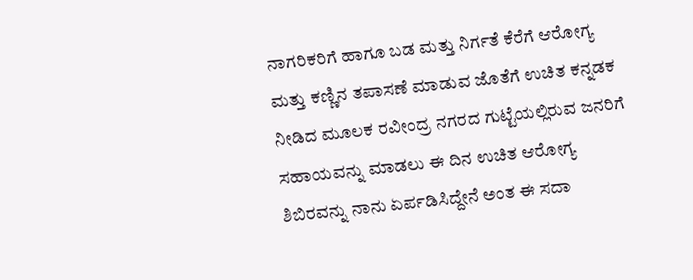ನಾಗರಿಕರಿಗೆ ಹಾಗೂ ಬಡ ಮತ್ತು ನಿರ್ಗತೆ ಕೆರೆಗೆ ಆರೋಗ್ಯ ಮತ್ತು ಕಣ್ಣಿನ ತಪಾಸಣೆ ಮಾಡುವ ಜೊತೆಗೆ ಉಚಿತ ಕನ್ನಡಕ ನೀಡಿದ ಮೂಲಕ ರವೀಂದ್ರ ನಗರದ ಗುಟ್ಟೆಯಲ್ಲಿರುವ ಜನರಿಗೆ ಸಹಾಯವನ್ನು ಮಾಡಲು ಈ ದಿನ ಉಚಿತ ಆರೋಗ್ಯ ಶಿಬಿರವನ್ನು ನಾನು ಏರ್ಪಡಿಸಿದ್ದೇನೆ ಅಂತ ಈ ಸದಾ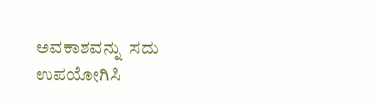ಅವಕಾಶವನ್ನು  ಸದು ಉಪಯೋಗಿಸಿ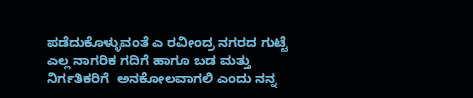ಪಡೆದುಕೊಳ್ಳುವಂತೆ ಎ ರವೀಂದ್ರ ನಗರದ ಗುಟ್ಟೆ ಎಲ್ಲ ನಾಗರಿಕ ಗದಿಗೆ ಹಾಗೂ ಬಡ ಮತ್ತು  ನಿರ್ಗತಿಕರಿಗೆ  ಅನಕೋಲವಾಗಲಿ ಎಂದು ನನ್ನ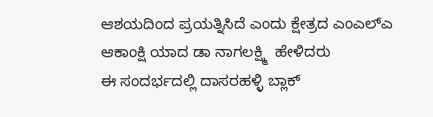ಆಶಯದಿಂದ ಪ್ರಯತ್ನಿಸಿದೆ ಎಂದು ಕ್ಷೇತ್ರದ ಎಂಎಲ್ಎ ಆಕಾಂಕ್ಷಿ ಯಾದ ಡಾ ನಾಗಲಕ್ಷ್ಮಿ  ಹೇಳಿದರು
ಈ ಸಂದರ್ಭದಲ್ಲಿ ದಾಸರಹಳ್ಳಿ ಬ್ಲಾಕ್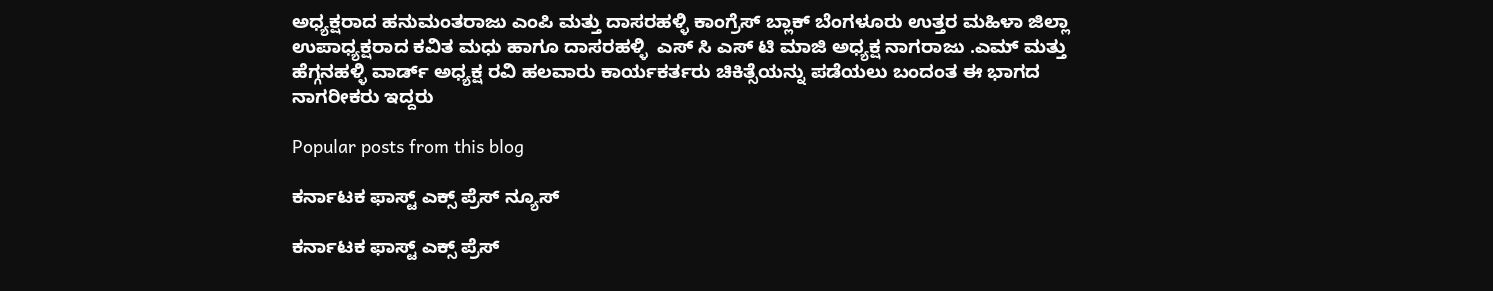ಅಧ್ಯಕ್ಷರಾದ ಹನುಮಂತರಾಜು ಎಂಪಿ ಮತ್ತು ದಾಸರಹಳ್ಳಿ ಕಾಂಗ್ರೆಸ್ ಬ್ಲಾಕ್ ಬೆಂಗಳೂರು ಉತ್ತರ ಮಹಿಳಾ ಜಿಲ್ಲಾ ಉಪಾಧ್ಯಕ್ಷರಾದ ಕವಿತ ಮಧು ಹಾಗೂ ದಾಸರಹಳ್ಳಿ  ಎಸ್ ಸಿ ಎಸ್ ಟಿ ಮಾಜಿ ಅಧ್ಯಕ್ಷ ನಾಗರಾಜು .ಎಮ್ ಮತ್ತು ಹೆಗ್ಗನಹಳ್ಳಿ ವಾರ್ಡ್ ಅಧ್ಯಕ್ಷ ರವಿ ಹಲವಾರು ಕಾರ್ಯಕರ್ತರು ಚಿಕಿತ್ಸೆಯನ್ನು ಪಡೆಯಲು ಬಂದಂತ ಈ ಭಾಗದ ನಾಗರೀಕರು ಇದ್ದರು

Popular posts from this blog

ಕರ್ನಾಟಕ ಫಾಸ್ಟ್ ಎಕ್ಸ್ ಪ್ರೆಸ್ ನ್ಯೂಸ್

ಕರ್ನಾಟಕ ಫಾಸ್ಟ್ ಎಕ್ಸ್ ಪ್ರೆಸ್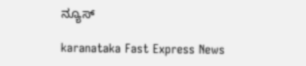ನ್ಯೂಸ್

karanataka Fast Express News